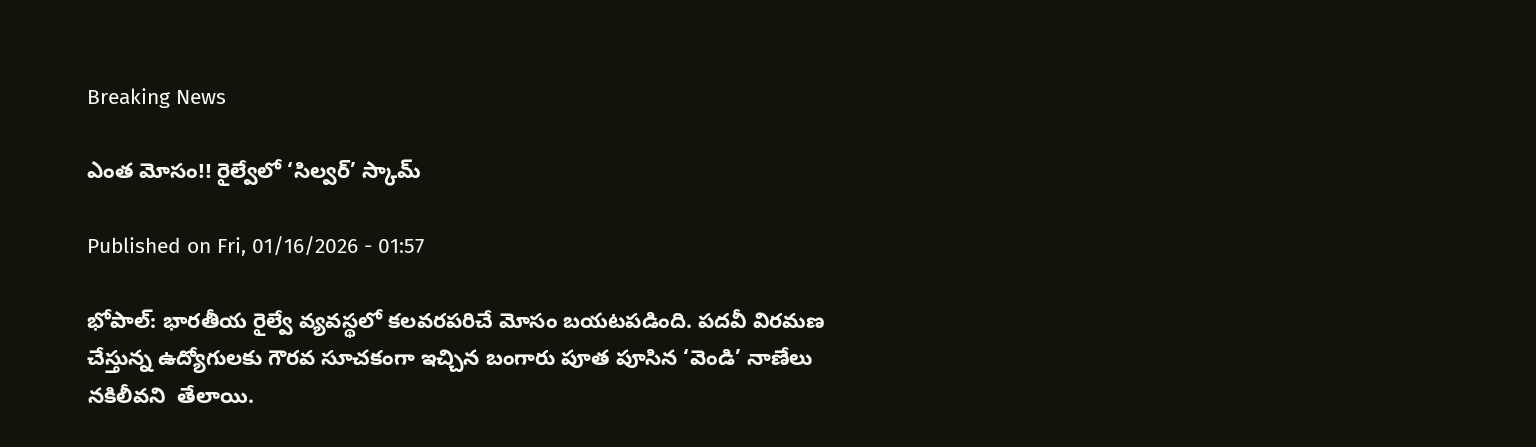Breaking News

ఎంత మోసం!! రైల్వేలో ‘సిల్వర్‌’ స్కామ్‌

Published on Fri, 01/16/2026 - 01:57

భోపాల్: భారతీయ రైల్వే వ్యవస్థలో కలవరపరిచే మోసం బయటపడింది. పదవీ విరమణ చేస్తున్న ఉద్యోగులకు గౌరవ సూచకంగా ఇచ్చిన బంగారు పూత పూసిన ‘వెండి’ నాణేలు నకిలీవని  తేలాయి.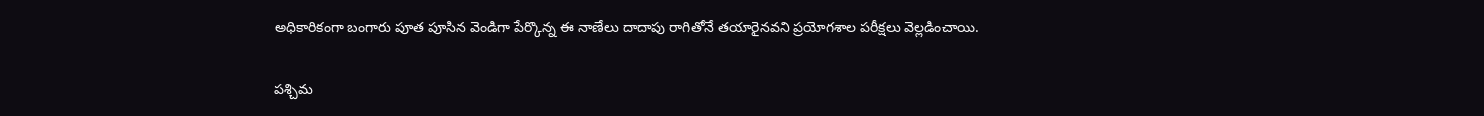అధికారికంగా బంగారు పూత పూసిన వెండిగా పేర్కొన్న ఈ నాణేలు దాదాపు రాగితోనే తయారైనవని ప్రయోగశాల పరీక్షలు వెల్లడించాయి.

పశ్చిమ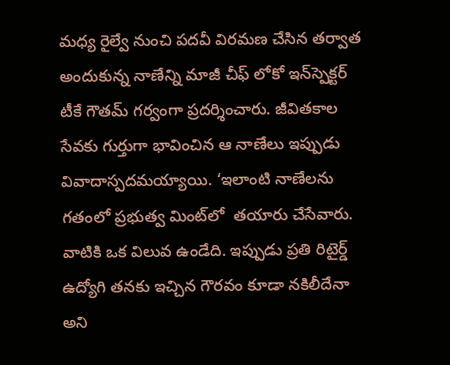మధ్య రైల్వే నుంచి పదవీ విరమణ చేసిన తర్వాత అందుకున్న నాణేన్ని మాజీ చీఫ్ లోకో ఇన్‌స్పెక్టర్ టీకే గౌతమ్ గర్వంగా ప్రదర్శించారు. జీవితకాల సేవకు గుర్తుగా భావించిన ఆ నాణేలు ఇప్పుడు వివాదాస్పదమయ్యాయి. ‘ఇలాంటి నాణేలను గతంలో ప్రభుత్వ మింట్‌లో  తయారు చేసేవారు. వాటికి ఒక విలువ ఉండేది. ఇప్పుడు ప్రతి రిటైర్డ్ ఉద్యోగి తనకు ఇచ్చిన గౌరవం కూడా నకిలీదేనా అని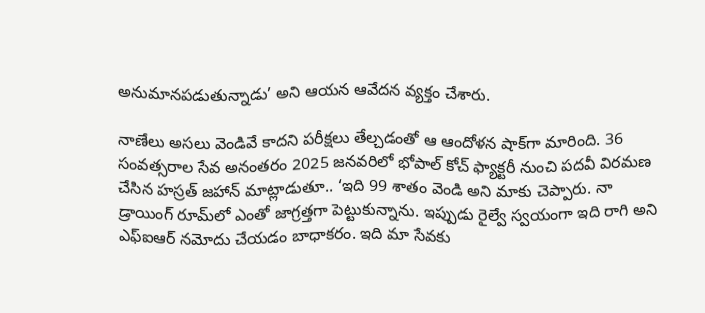అనుమానపడుతున్నాడు’ అని ఆయన ఆవేదన వ్యక్తం చేశారు.

నాణేలు అసలు వెండివే కాదని పరీక్షలు తేల్చడంతో ఆ ఆందోళన షాక్‌గా మారింది. 36 సంవత్సరాల సేవ అనంతరం 2025 జనవరిలో భోపాల్ కోచ్ ఫ్యాక్టరీ నుంచి పదవీ విరమణ చేసిన హస్రత్ జహాన్ మాట్లాడుతూ.. ‘ఇది 99 శాతం వెండి అని మాకు చెప్పారు. నా డ్రాయింగ్ రూమ్‌లో ఎంతో జాగ్రత్తగా పెట్టుకున్నాను. ఇప్పుడు రైల్వే స్వయంగా ఇది రాగి అని ఎఫ్‌ఐఆర్ నమోదు చేయడం బాధాకరం. ఇది మా సేవకు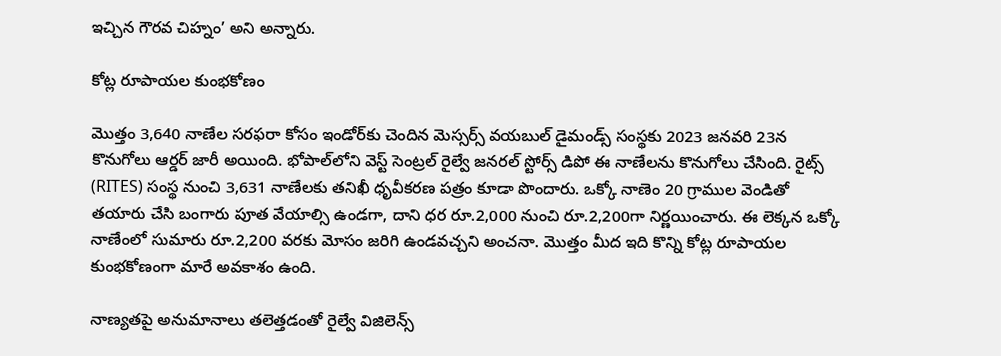ఇచ్చిన గౌరవ చిహ్నం’ అని అన్నారు.

కోట్ల రూపాయల కుంభకోణం

మొత్తం 3,640 నాణేల సరఫరా కోసం ఇండోర్‌కు చెందిన మెస్సర్స్ వయబుల్ డైమండ్స్ సంస్థకు 2023 జనవరి 23న కొనుగోలు ఆర్డర్ జారీ అయింది. భోపాల్‌లోని వెస్ట్ సెంట్రల్ రైల్వే జనరల్ స్టోర్స్ డిపో ఈ నాణేలను కొనుగోలు చేసింది. రైట్స్ (RITES) సంస్థ నుంచి 3,631 నాణేలకు తనిఖీ ధృవీకరణ పత్రం కూడా పొందారు. ఒక్కో నాణెం 20 గ్రాముల వెండితో తయారు చేసి బంగారు పూత వేయాల్సి ఉండగా, దాని ధర రూ.2,000 నుంచి రూ.2,200గా నిర్ణయించారు. ఈ లెక్కన ఒక్కో నాణేంలో సుమారు రూ.2,200 వరకు మోసం జరిగి ఉండవచ్చని అంచనా. మొత్తం మీద ఇది కొన్ని కోట్ల రూపాయల కుంభకోణంగా మారే అవకాశం ఉంది.

నాణ్యతపై అనుమానాలు తలెత్తడంతో రైల్వే విజిలెన్స్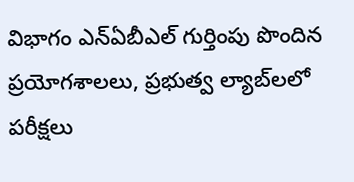విభాగం ఎన్ఏబీఎల్ గుర్తింపు పొందిన ప్రయోగశాలలు, ప్రభుత్వ ల్యాబ్‌లలో పరీక్షలు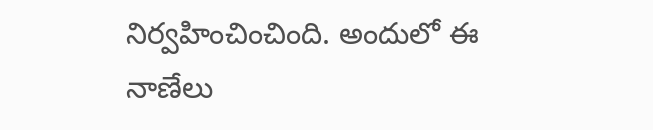నిర్వహించించింది. అందులో ఈ నాణేలు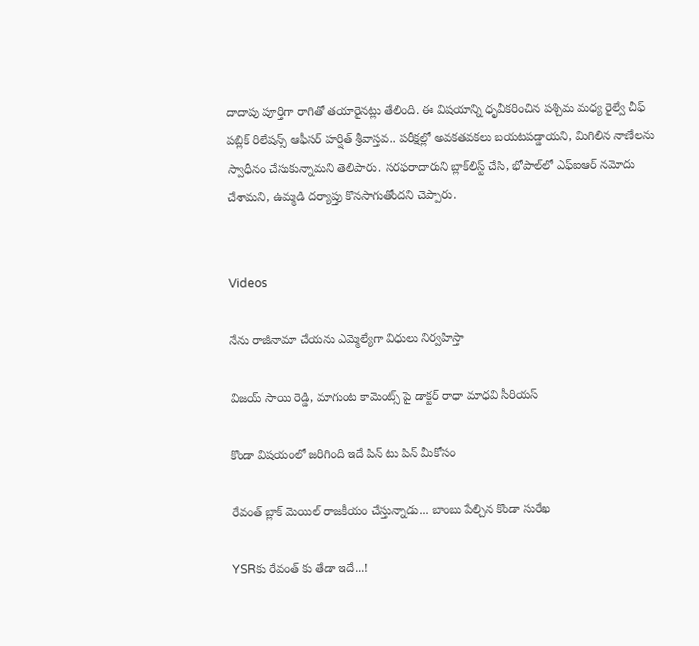దాదాపు పూర్తిగా రాగితో తయారైనట్లు తేలింది. ఈ విషయాన్ని ధృవీకరించిన పశ్చిమ మధ్య రైల్వే చీఫ్ పబ్లిక్ రిలేషన్స్ ఆఫీసర్ హర్షిత్ శ్రీవాస్తవ.. పరీక్షల్లో అవకతవకలు బయటపడ్డాయని, మిగిలిన నాణేలను స్వాధీనం చేసుకున్నామని తెలిపారు. సరఫరాదారుని బ్లాక్‌లిస్ట్ చేసి, భోపాల్‌లో ఎఫ్‌ఐఆర్ నమోదు చేశామని, ఉమ్మడి దర్యాప్తు కొనసాగుతోందని చెప్పారు.


Videos

నేను రాజీనామా చేయను ఎమ్మెల్యేగా విధులు నిర్వహిస్తా

విజయ్ సాయి రెడ్డి, మాగుంట కామెంట్స్ పై డాక్టర్ రాధా మాధవి సీరియస్

కొండా విషయంలో జరిగింది ఇదే పిన్ టు పిన్ మీకోసం

రేవంత్ బ్లాక్ మెయిల్ రాజకీయం చేస్తున్నాడు... బాంబు పేల్చిన కొండా సురేఖ

YSRకు రేవంత్ కు తేడా ఇదే...!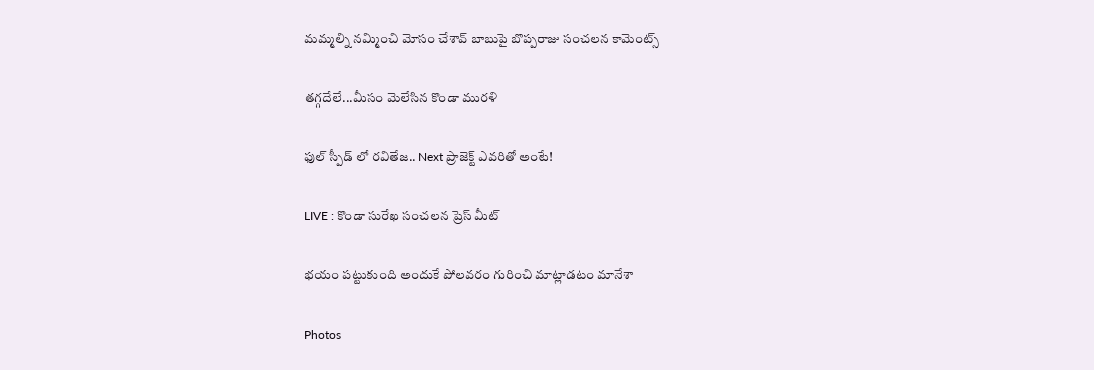మమ్మల్ని నమ్మించి మోసం చేశావ్ బాబుపై బొప్పరాజు సంచలన కామెంట్స్

తగ్గదేలే...మీసం మెలేసిన కొండా మురళి

ఫుల్ స్పీడ్ లో రవితేజ.. Next ప్రాజెక్ట్ ఎవరితో అంటే!

LIVE : కొండా సురేఖ సంచలన ప్రెస్ మీట్

భయం పట్టుకుంది అందుకే పోలవరం గురించి మాట్లాడటం మానేశా

Photos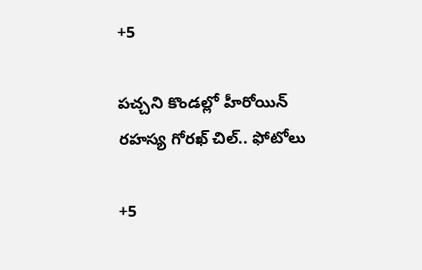+5

పచ్చని కొండల్లో హీరోయిన్ రహస్య గోరఖ్ చిల్.. ఫోటోలు

+5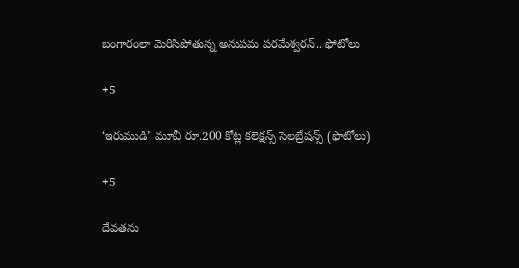బంగారంలా మెరిసిపోతున్న అనుపమ పరమేశ్వరన్.. ఫోటోలు

+5

‘ఇరుముడి’ మూవీ రూ.200 కోట్ల కలెక్షన్స్ సెలబ్రేషన్స్ (ఫొటోలు)

+5

దేవతను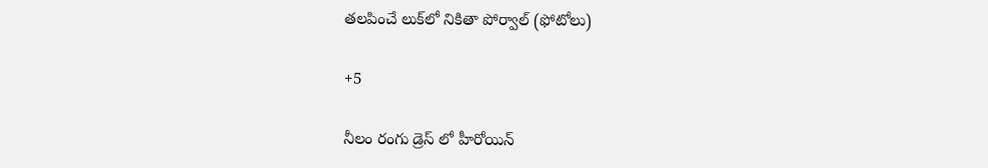తలపించే లుక్‌లో నికితా పోర్వాల్‌ (ఫోటోలు)

+5

నీలం రంగు డ్రెస్ లో హీరోయిన్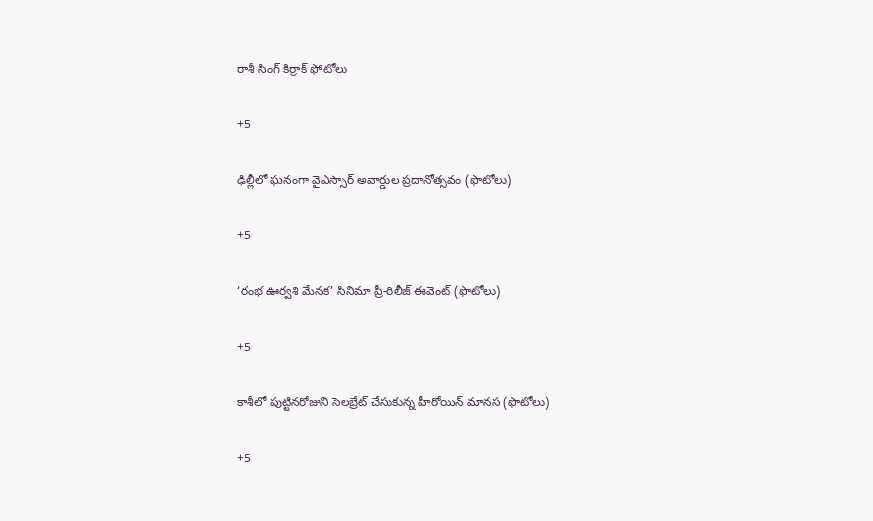రాశీ సింగ్ కిర్రాక్ ఫోటోలు

+5

ఢిల్లీలో ఘనంగా వైఎస్సార్‌ అవార్డుల ప్రదానోత్సవం (ఫొటోలు)

+5

‘రంభ ఊర్వశి మేనక’ సినిమా ప్రీ-రిలీజ్ ఈవెంట్‌ (ఫొటోలు)

+5

కాశీలో పుట్టినరోజుని సెలబ్రేట్ చేసుకున్న హీరోయిన్ మానస (ఫొటోలు)

+5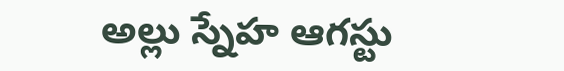అల్లు స్నేహ ఆగస్టు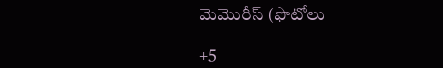మెమొరీస్ (ఫొటోలు

+5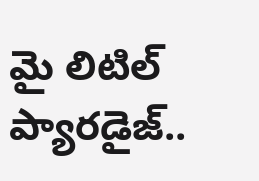మై లిటిల్ ప్యారడైజ్‌..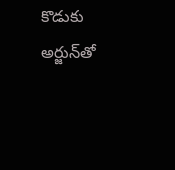కొడుకు అర్జున్‌తో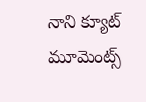నాని క్యూట్ మూమెంట్స్‌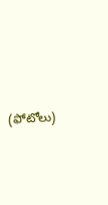(ఫోటోలు)